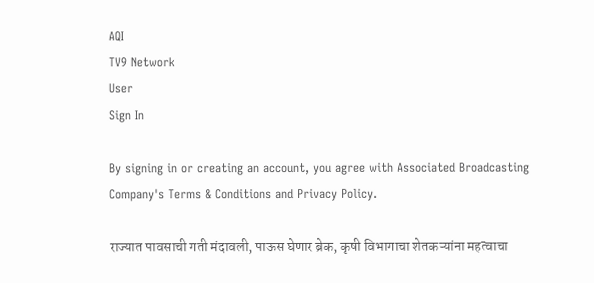AQI
TV9 Network
User
Sign In

By signing in or creating an account, you agree with Associated Broadcasting Company's Terms & Conditions and Privacy Policy.

राज्यात पावसाची गती मंदावली, पाऊस घेणार ब्रेक, कृषी विभागाचा शेतकऱ्यांना महत्वाचा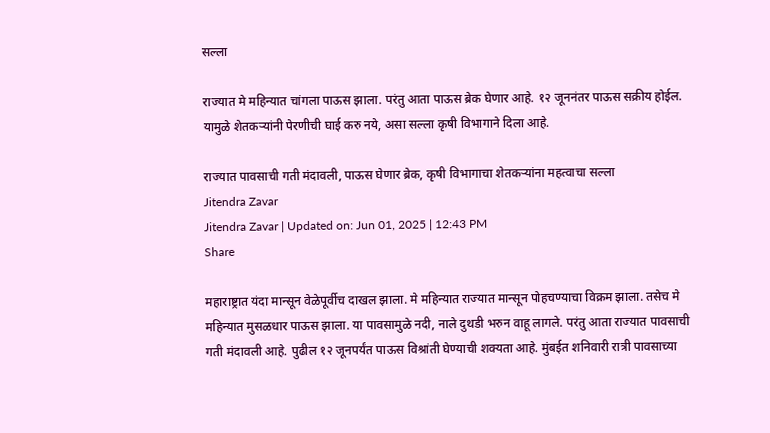सल्ला

राज्यात मे महिन्यात चांगला पाऊस झाला. परंतु आता पाऊस ब्रेक घेणार आहे. १२ जूननंतर पाऊस सक्रीय होईल. यामुळे शेतकऱ्यांनी पेरणीची घाई करु नये, असा सल्ला कृषी विभागाने दिला आहे.

राज्यात पावसाची गती मंदावली, पाऊस घेणार ब्रेक, कृषी विभागाचा शेतकऱ्यांना महत्वाचा सल्ला
Jitendra Zavar
Jitendra Zavar | Updated on: Jun 01, 2025 | 12:43 PM
Share

महाराष्ट्रात यंदा मान्सून वेळेपूर्वीच दाखल झाला. मे महिन्यात राज्यात मान्सून पोहचण्याचा विक्रम झाला. तसेच मे महिन्यात मुसळधार पाऊस झाला. या पावसामुळे नदी, नाले दुथडी भरुन वाहू लागले. परंतु आता राज्यात पावसाची गती मंदावली आहे. पुढील १२ जूनपर्यंत पाऊस विश्रांती घेण्याची शक्यता आहे. मुंबईत शनिवारी रात्री पावसाच्या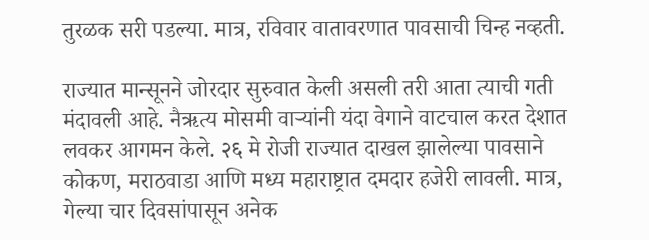तुरळक सरी पडल्या. मात्र, रविवार वातावरणात पावसाची चिन्ह नव्हती.

राज्यात मान्सूनने जोरदार सुरुवात केली असली तरी आता त्याची गती मंदावली आहे. नैऋत्य मोसमी वाऱ्यांनी यंदा वेगाने वाटचाल करत देशात लवकर आगमन केले. २६ मे रोजी राज्यात दाखल झालेल्या पावसाने कोकण, मराठवाडा आणि मध्य महाराष्ट्रात दमदार हजेरी लावली. मात्र, गेल्या चार दिवसांपासून अनेक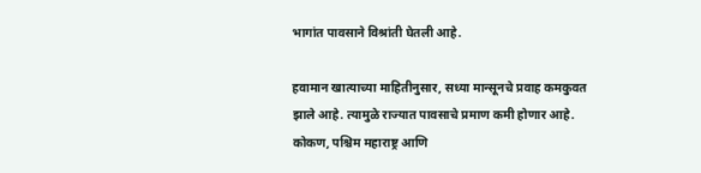भागांत पावसाने विश्रांती घेतली आहे.

हवामान खात्याच्या माहितीनुसार, सध्या मान्सूनचे प्रवाह कमकुवत झाले आहे. त्यामुळे राज्यात पावसाचे प्रमाण कमी होणार आहे. कोकण, पश्चिम महाराष्ट्र आणि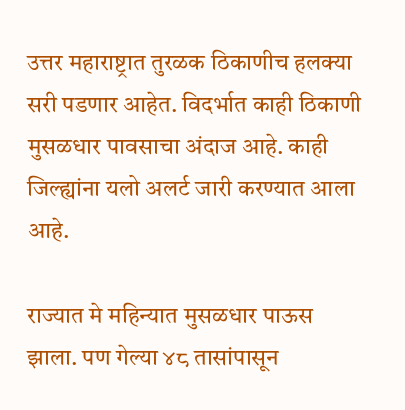उत्तर महाराष्ट्रात तुरळक ठिकाणीच हलक्या सरी पडणार आहेत. विदर्भात काही ठिकाणी मुसळधार पावसाचा अंदाज आहे. काही जिल्ह्यांना यलो अलर्ट जारी करण्यात आला आहे.

राज्यात मे महिन्यात मुसळधार पाऊस झाला. पण गेल्या ४८ तासांपासून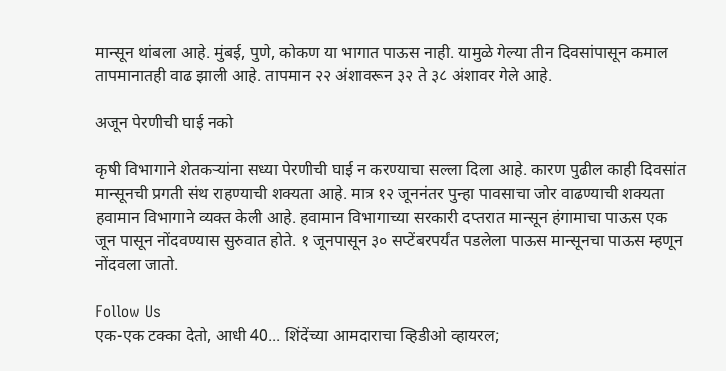मान्सून थांबला आहे. मुंबई, पुणे, कोकण या भागात पाऊस नाही. यामुळे गेल्या तीन दिवसांपासून कमाल तापमानातही वाढ झाली आहे. तापमान २२ अंशावरून ३२ ते ३८ अंशावर गेले आहे.

अजून पेरणीची घाई नको

कृषी विभागाने शेतकऱ्यांना सध्या पेरणीची घाई न करण्याचा सल्ला दिला आहे. कारण पुढील काही दिवसांत मान्सूनची प्रगती संथ राहण्याची शक्यता आहे. मात्र १२ जूननंतर पुन्हा पावसाचा जोर वाढण्याची शक्यता हवामान विभागाने व्यक्त केली आहे. हवामान विभागाच्या सरकारी दप्तरात मान्सून हंगामाचा पाऊस एक जून पासून नोंदवण्यास सुरुवात होते. १ जूनपासून ३० सप्टेंबरपर्यंत पडलेला पाऊस मान्सूनचा पाऊस म्हणून नोंदवला जातो.

Follow Us
एक-एक टक्का देतो, आधी 40... शिंदेंच्या आमदाराचा व्हिडीओ व्हायरल;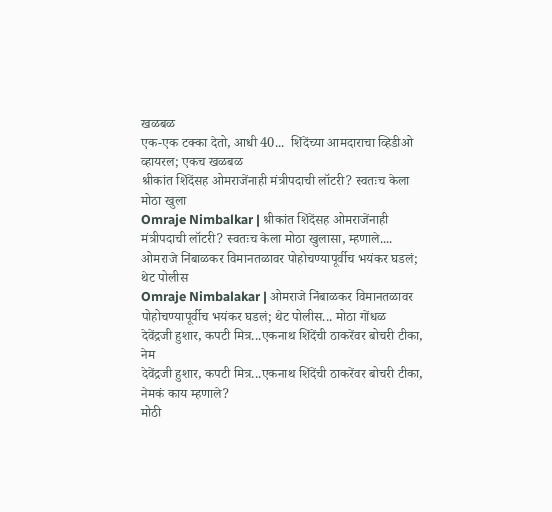खळबळ
एक-एक टक्का देतो, आधी 40...  शिंदेंच्या आमदाराचा व्हिडीओ व्हायरल; एकच खळबळ
श्रीकांत शिंदेंसह ओमराजेंनाही मंत्रीपदाची लॉटरी? स्वतःच केला मोठा खुला
Omraje Nimbalkar | श्रीकांत शिंदेंसह ओमराजेंनाही मंत्रीपदाची लॉटरी? स्वतःच केला मोठा खुलासा, म्हणाले....
ओमराजे निंबाळकर विमानतळावर पोहोचण्यापूर्वीच भयंकर घडलं; थेट पोलीस
Omraje Nimbalakar | ओमराजे निंबाळकर विमानतळावर पोहोचण्यापूर्वीच भयंकर घडलं; थेट पोलीस... मोठा गोंधळ
देवेंद्रजी हुशार, कपटी मित्र...एकनाथ शिंदेंची ठाकरेंवर बोचरी टीका, नेम
देवेंद्रजी हुशार, कपटी मित्र...एकनाथ शिंदेंची ठाकरेंवर बोचरी टीका, नेमकं काय म्हणाले?
मोठी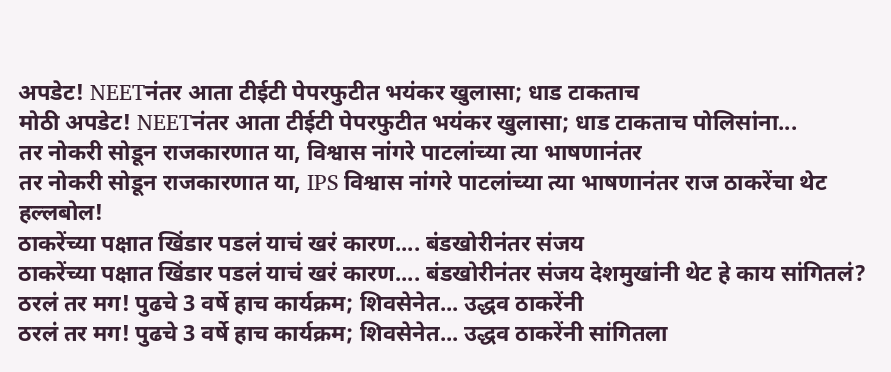अपडेट! NEETनंतर आता टीईटी पेपरफुटीत भयंकर खुलासा; धाड टाकताच
मोठी अपडेट! NEETनंतर आता टीईटी पेपरफुटीत भयंकर खुलासा; धाड टाकताच पोलिसांना...
तर नोकरी सोडून राजकारणात या, विश्वास नांगरे पाटलांच्या त्या भाषणानंतर
तर नोकरी सोडून राजकारणात या, IPS विश्वास नांगरे पाटलांच्या त्या भाषणानंतर राज ठाकरेंचा थेट हल्लबोल!
ठाकरेंच्या पक्षात खिंडार पडलं याचं खरं कारण.... बंडखोरीनंतर संजय
ठाकरेंच्या पक्षात खिंडार पडलं याचं खरं कारण.... बंडखोरीनंतर संजय देशमुखांनी थेट हे काय सांगितलं?
ठरलं तर मग! पुढचे 3 वर्षे हाच कार्यक्रम; शिवसेनेत... उद्धव ठाकरेंनी
ठरलं तर मग! पुढचे 3 वर्षे हाच कार्यक्रम; शिवसेनेत... उद्धव ठाकरेंनी सांगितला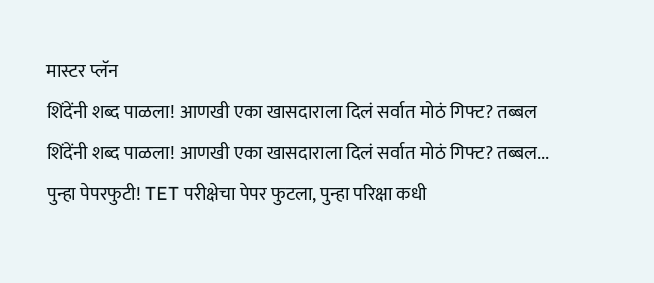मास्टर प्लॅन
शिंदेंनी शब्द पाळला! आणखी एका खासदाराला दिलं सर्वात मोठं गिफ्ट? तब्बल
शिंदेंनी शब्द पाळला! आणखी एका खासदाराला दिलं सर्वात मोठं गिफ्ट? तब्बल...
पुन्हा पेपरफुटी! TET परीक्षेचा पेपर फुटला, पुन्हा परिक्षा कधी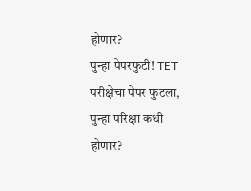होणार?
पुन्हा पेपरफुटी! TET परीक्षेचा पेपर फुटला, पुन्हा परिक्षा कधी होणार?